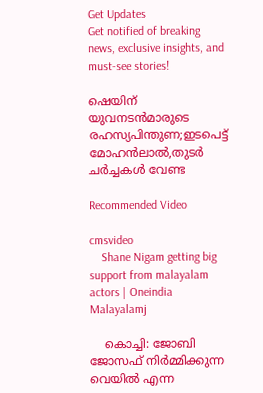Get Updates
Get notified of breaking news, exclusive insights, and must-see stories!

ഷെയിന് യുവനടന്‍മാരുടെ രഹസ്യപിന്തുണ;ഇടപെട്ട് മോഹന്‍ലാല്‍,തുടര്‍ ചര്‍ച്ചകള്‍ വേണ്ട

Recommended Video

cmsvideo
    Shane Nigam getting big support from malayalam actors | Oneindia Malayalamj

    കൊച്ചി: ജോബി ജോസഫ് നിര്‍മ്മിക്കുന്ന വെയില്‍ എന്ന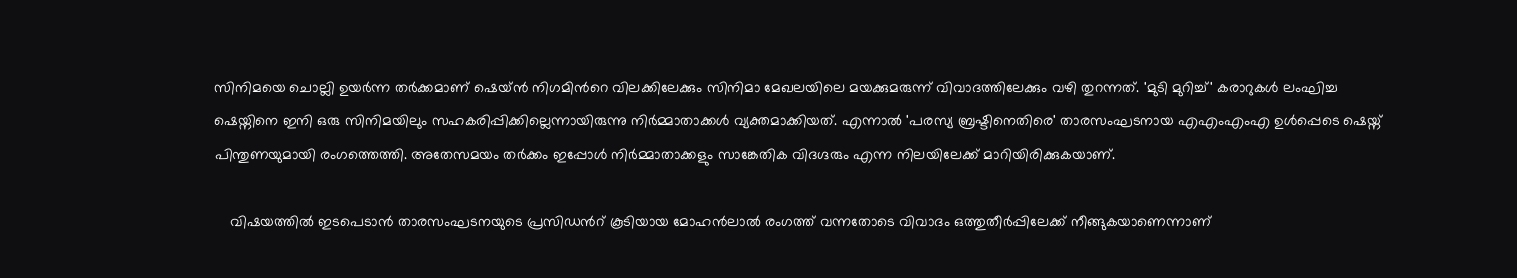സിനിമയെ ചൊല്ലി ഉയര്‍ന്ന തര്‍ക്കമാണ് ഷെയ്ന്‍ നിഗമിന്‍റെ വിലക്കിലേക്കും സിനിമാ മേഖലയിലെ മയക്കുമരുന്ന് വിവാദത്തിലേക്കും വഴി തുറന്നത്. 'മുടി മുറിച്ച്' കരാറുകള്‍ ലംഘിച്ച ഷെയ്നിനെ ഇനി ഒരു സിനിമയിലും സഹകരിപ്പിക്കില്ലെന്നായിരുന്നു നിര്‍മ്മാതാക്കള്‍ വ്യക്തമാക്കിയത്. എന്നാല്‍ 'പരസ്യ ബ്രഷ്ടിനെതിരെ' താരസംഘടനായ എഎംഎംഎ ഉള്‍പ്പെടെ ഷെയ്ന് പിന്തുണയുമായി രംഗത്തെത്തി. അതേസമയം തര്‍ക്കം ഇപ്പോള്‍ നിര്‍മ്മാതാക്കളും സാങ്കേതിക വിദഗ്ദരും എന്ന നിലയിലേക്ക് മാറിയിരിക്കുകയാണ്.

    വിഷയത്തില്‍ ഇടപെടാന്‍ താരസംഘടനയുടെ പ്രസിഡന്‍റ് കൂടിയായ മോഹന്‍ലാല്‍ രംഗത്ത് വന്നതോടെ വിവാദം ഒത്തുതീര്‍പ്പിലേക്ക് നീങ്ങുകയാണെന്നാണ്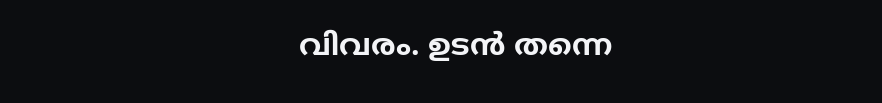വിവരം. ഉടന്‍ തന്നെ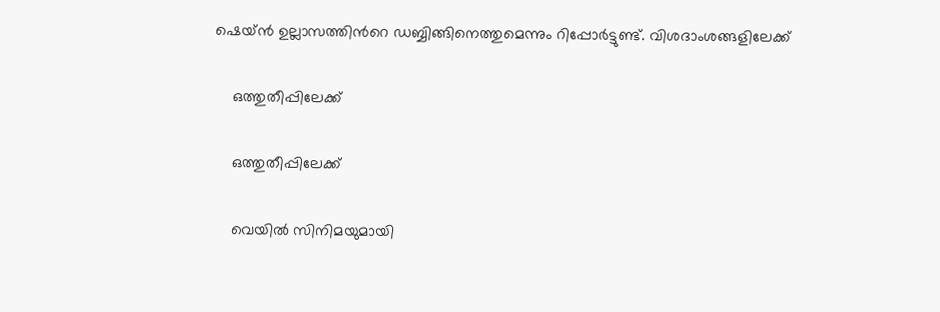ഷെയ്ന്‍ ഉല്ലാസത്തിന്‍റെ ഡബ്ബിങ്ങിനെത്തുമെന്നും റിപ്പോര്‍ട്ടുണ്ട്. വിശദാംശങ്ങളിലേക്ക്

    ഒത്തുതീപ്പിലേക്ക്

    ഒത്തുതീപ്പിലേക്ക്

    വെയില്‍ സിനിമയുമായി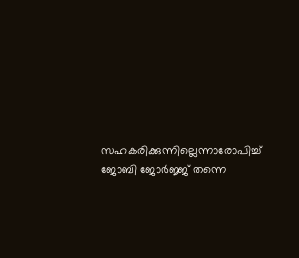സഹകരിക്കുന്നില്ലെന്നാരോപിച്ച് ജോബി ജോര്‍ജ്ജ് തന്നെ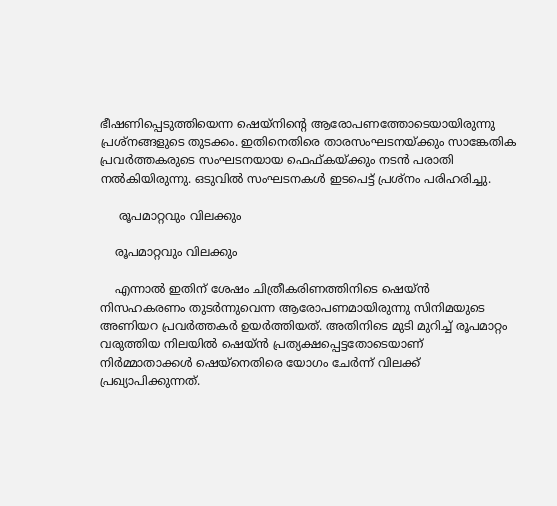ഭീഷണിപ്പെടുത്തിയെന്ന ഷെയ്നിന്‍റെ ആരോപണത്തോടെയായിരുന്നു പ്രശ്നങ്ങളുടെ തുടക്കം. ഇതിനെതിരെ താരസംഘടനയ്ക്കും സാങ്കേതിക പ്രവര്‍ത്തകരുടെ സംഘടനയായ ഫെഫ്കയ്ക്കും നടന്‍ പരാതി നല്‍കിയിരുന്നു. ഒടുവില്‍ സംഘടനകള്‍ ഇടപെട്ട് പ്രശ്നം പരിഹരിച്ചു.

     രൂപമാറ്റവും വിലക്കും

    രൂപമാറ്റവും വിലക്കും

    എന്നാല്‍ ഇതിന് ശേഷം ചിത്രീകരിണത്തിനിടെ ഷെയ്ന്‍ നിസഹകരണം തുടര്‍ന്നുവെന്ന ആരോപണമായിരുന്നു സിനിമയുടെ അണിയറ പ്രവര്‍ത്തകര്‍ ഉയര്‍ത്തിയത്. അതിനിടെ മുടി മുറിച്ച് രൂപമാറ്റം വരുത്തിയ നിലയില്‍ ഷെയ്ന്‍ പ്രത്യക്ഷപ്പെട്ടതോടെയാണ് നിര്‍മ്മാതാക്കള്‍ ഷെയ്നെതിരെ യോഗം ചേര്‍ന്ന് വിലക്ക് പ്രഖ്യാപിക്കുന്നത്.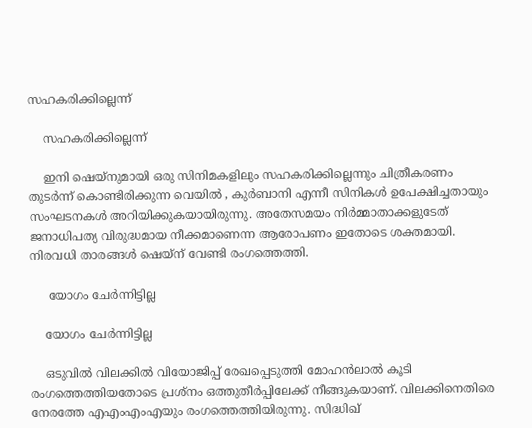സഹകരിക്കില്ലെന്ന്

    സഹകരിക്കില്ലെന്ന്

    ഇനി ഷെയ്നുമായി ഒരു സിനിമകളിലും സഹകരിക്കില്ലെന്നും ചിത്രീകരണം തുടര്‍ന്ന് കൊണ്ടിരിക്കുന്ന വെയില്‍ , കുര്‍ബാനി എന്നീ സിനികള്‍ ഉപേക്ഷിച്ചതായും സംഘടനകള്‍ അറിയിക്കുകയായിരുന്നു. അതേസമയം നിര്‍മ്മാതാക്കളുടേത് ജനാധിപത്യ വിരുദ്ധമായ നീക്കമാണെന്ന ആരോപണം ഇതോടെ ശക്തമായി. നിരവധി താരങ്ങള്‍ ഷെയ്ന് വേണ്ടി രംഗത്തെത്തി.

     യോഗം ചേര്‍ന്നിട്ടില്ല

    യോഗം ചേര്‍ന്നിട്ടില്ല

    ഒടുവില്‍ വിലക്കില്‍ വിയോജിപ്പ് രേഖപ്പെടുത്തി മോഹന്‍ലാല്‍ കൂടി രംഗത്തെത്തിയതോടെ പ്രശ്നം ഒത്തുതീര്‍പ്പിലേക്ക് നീങ്ങുകയാണ്. വിലക്കിനെതിരെ നേരത്തേ എഎംഎംഎയും രംഗത്തെത്തിയിരുന്നു. സിദ്ധിഖ്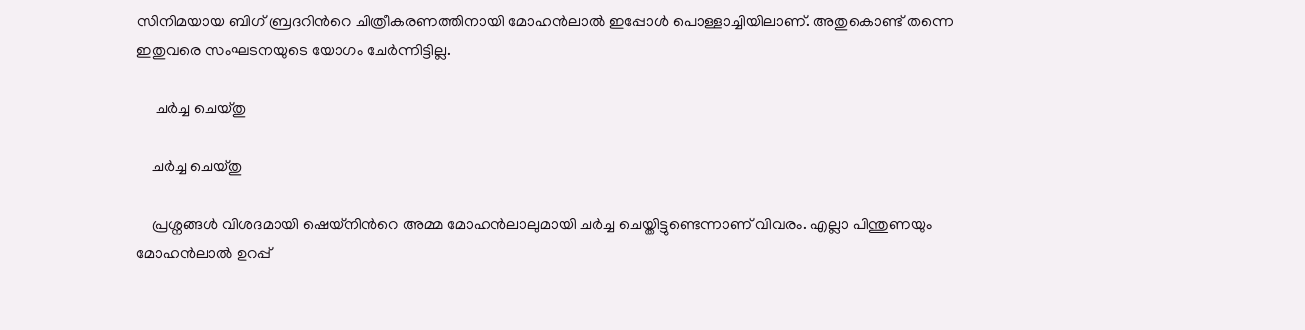സിനിമയായ ബിഗ് ബ്രദറിന്‍റെ ചിത്രീകരണത്തിനായി മോഹന്‍ലാല്‍ ഇപ്പോള്‍ പൊള്ളാച്ചിയിലാണ്. അതുകൊണ്ട് തന്നെ ഇതുവരെ സംഘടനയുടെ യോഗം ചേര്‍ന്നിട്ടില്ല.

     ചര്‍ച്ച ചെയ്തു

    ചര്‍ച്ച ചെയ്തു

    പ്രശ്നങ്ങള്‍ വിശദമായി ഷെയ്നിന്‍റെ അമ്മ മോഹന്‍ലാലുമായി ചര്‍ച്ച ചെയ്തിട്ടുണ്ടെന്നാണ് വിവരം. എല്ലാ പിന്തുണയും മോഹന്‍ലാല്‍ ഉറപ്പ്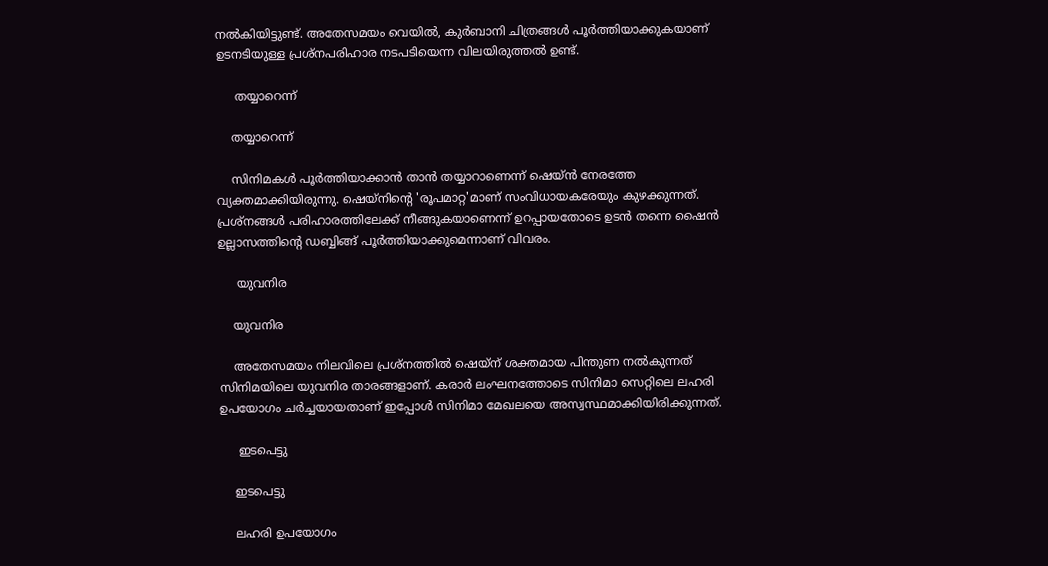നല്‍കിയിട്ടുണ്ട്. അതേസമയം വെയില്‍, കുര്‍ബാനി ചിത്രങ്ങള്‍ പൂര്‍ത്തിയാക്കുകയാണ് ഉടനടിയുള്ള പ്രശ്നപരിഹാര നടപടിയെന്ന വിലയിരുത്തല്‍ ഉണ്ട്.

     തയ്യാറെന്ന്

    തയ്യാറെന്ന്

    സിനിമകള്‍ പൂര്‍ത്തിയാക്കാന്‍ താന്‍ തയ്യാറാണെന്ന് ഷെയ്ന്‍ നേരത്തേ വ്യക്തമാക്കിയിരുന്നു. ഷെയ്നിന്‍റെ 'രൂപമാറ്റ'മാണ് സംവിധായകരേയും കുഴക്കുന്നത്. പ്രശ്നങ്ങള്‍ പരിഹാരത്തിലേക്ക് നീങ്ങുകയാണെന്ന് ഉറപ്പായതോടെ ഉടന്‍ തന്നെ ഷൈന്‍ ഉല്ലാസത്തിന്‍റെ ഡബ്ബിങ്ങ് പൂര്‍ത്തിയാക്കുമെന്നാണ് വിവരം.

     യുവനിര

    യുവനിര

    അതേസമയം നിലവിലെ പ്രശ്നത്തില്‍ ഷെയ്ന് ശക്തമായ പിന്തുണ നല്‍കുന്നത് സിനിമയിലെ യുവനിര താരങ്ങളാണ്. കരാര്‍ ലംഘനത്തോടെ സിനിമാ സെറ്റിലെ ലഹരി ഉപയോഗം ചര്‍ച്ചയായതാണ് ഇപ്പോള്‍ സിനിമാ മേഖലയെ അസ്വസ്ഥമാക്കിയിരിക്കുന്നത്.

     ഇടപെട്ടു

    ഇടപെട്ടു

    ലഹരി ഉപയോഗം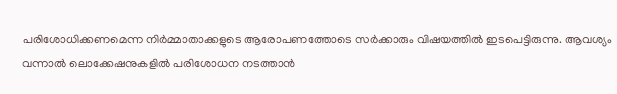പരിശോധിക്കണമെന്ന നിര്‍മ്മാതാക്കളുടെ ആരോപണത്തോടെ സര്‍ക്കാരും വിഷയത്തില്‍ ഇടപെട്ടിരുന്നു. ആവശ്യം വന്നാല്‍ ലൊക്കേഷനുകളില്‍ പരിശോധന നടത്താന്‍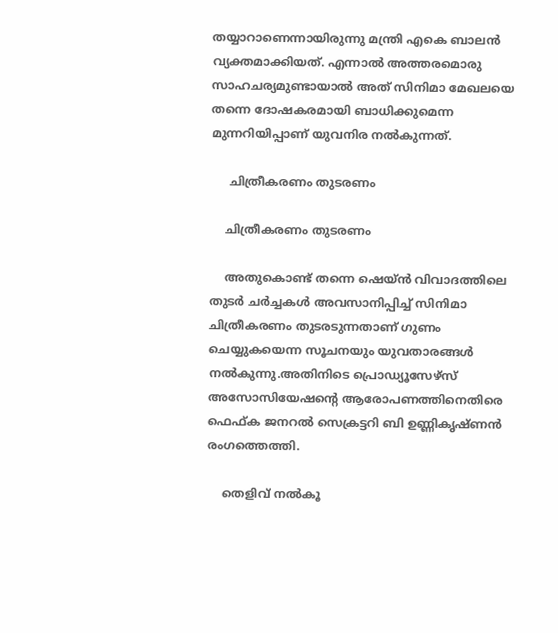തയ്യാറാണെന്നായിരുന്നു മന്ത്രി എകെ ബാലന്‍ വ്യക്തമാക്കിയത്. എന്നാല്‍ അത്തരമൊരു സാഹചര്യമുണ്ടായാല്‍ അത് സിനിമാ മേഖലയെ തന്നെ ദോഷകരമായി ബാധിക്കുമെന്ന മുന്നറിയിപ്പാണ് യുവനിര നല്‍കുന്നത്.

     ചിത്രീകരണം തുടരണം

    ചിത്രീകരണം തുടരണം

    അതുകൊണ്ട് തന്നെ ഷെയ്ന്‍ വിവാദത്തിലെ തുടര്‍ ചര്‍ച്ചകള്‍ അവസാനിപ്പിച്ച് സിനിമാ ചിത്രീകരണം തുടരടുന്നതാണ് ഗുണം ചെയ്യുകയെന്ന സൂചനയും യുവതാരങ്ങള്‍ നല്‍കുന്നു.അതിനിടെ പ്രൊഡ്യൂസേഴ്സ് അസോസിയേഷന്‍റെ ആരോപണത്തിനെതിരെ ഫെഫ്ക ജനറല്‍ സെക്രട്ടറി ബി ഉണ്ണികൃഷ്ണന്‍ രംഗത്തെത്തി.

    തെളിവ് നല്‍കൂ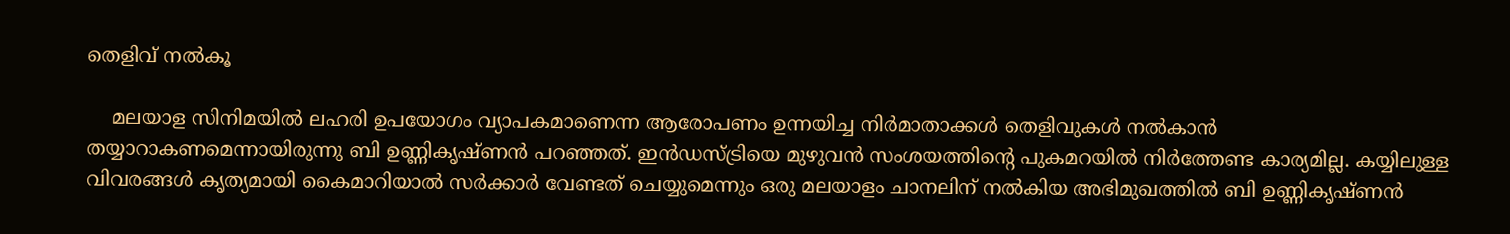തെളിവ് നല്‍കൂ

    മലയാള സിനിമയില്‍ ലഹരി ഉപയോഗം വ്യാപകമാണെന്ന ആരോപണം ഉന്നയിച്ച നിര്‍മാതാക്കള്‍ തെളിവുകള്‍ നല്‍കാന്‍ തയ്യാറാകണമെന്നായിരുന്നു ബി ഉണ്ണികൃഷ്ണന്‍ പറഞ്ഞത്. ഇൻഡസ്ട്രിയെ മുഴുവൻ സംശയത്തിന്റെ പുകമറയിൽ നിർത്തേണ്ട കാര്യമില്ല. കയ്യിലുള്ള വിവരങ്ങൾ കൃത്യമായി കൈമാറിയാല്‍ സര്‍ക്കാര്‍ വേണ്ടത് ചെയ്യുമെന്നും ഒരു മലയാളം ചാനലിന് നല്‍കിയ അഭിമുഖത്തില്‍ ബി ഉണ്ണികൃഷ്ണന്‍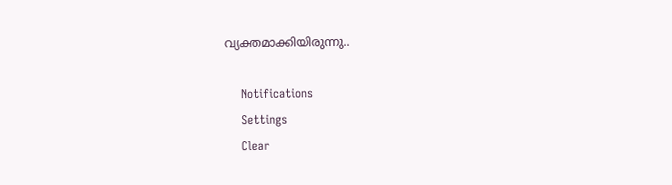വ്യക്തമാക്കിയിരുന്നു..

    Notifications
    Settings
    Clear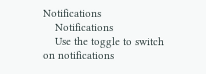Notifications
    Notifications
    Use the toggle to switch on notifications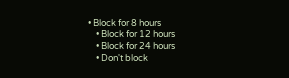• Block for 8 hours
    • Block for 12 hours
    • Block for 24 hours
    • Don't block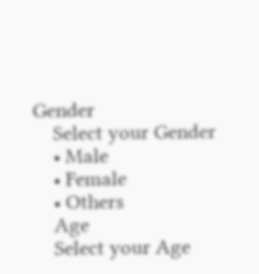Gender
    Select your Gender
    • Male
    • Female
    • Others
    Age
    Select your Age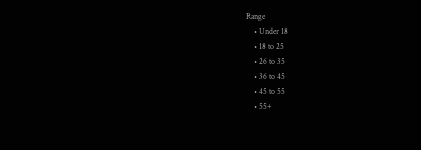Range
    • Under 18
    • 18 to 25
    • 26 to 35
    • 36 to 45
    • 45 to 55
    • 55+